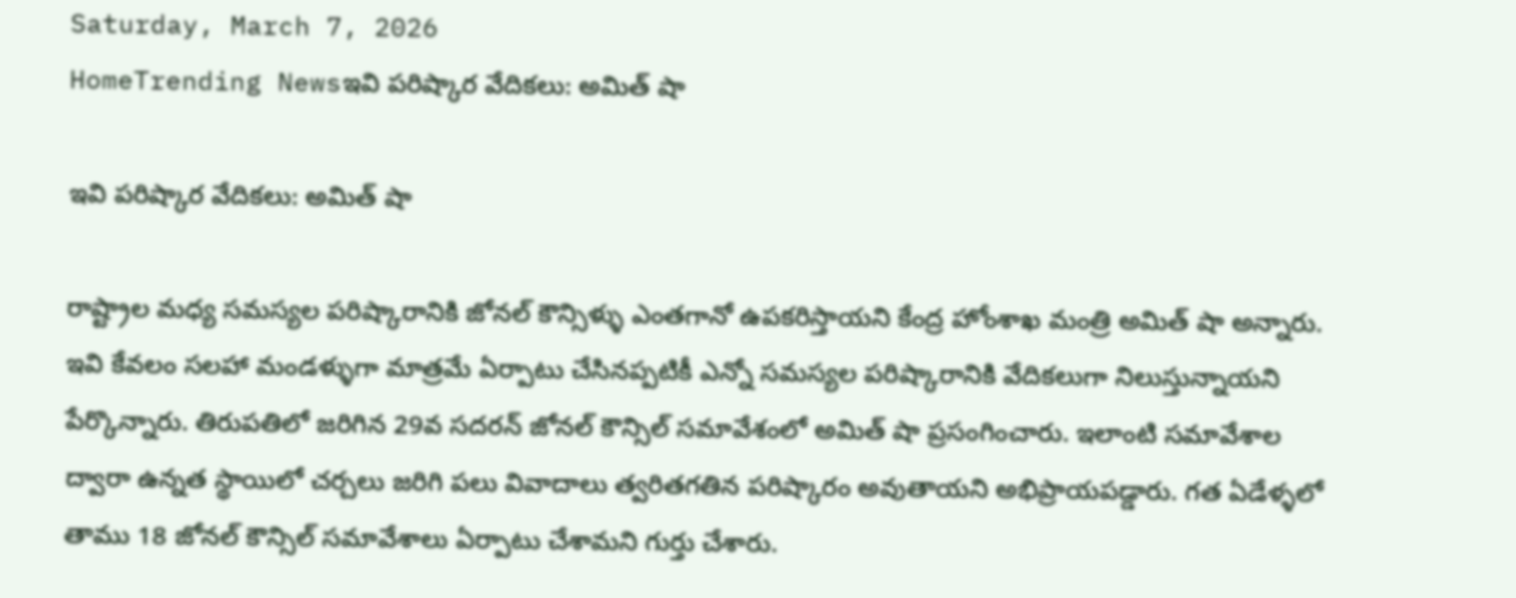Saturday, March 7, 2026
HomeTrending Newsఇవి పరిష్కార వేదికలు: అమిత్ షా

ఇవి పరిష్కార వేదికలు: అమిత్ షా

రాష్ట్రాల మధ్య సమస్యల పరిష్కారానికి జోనల్ కౌన్సిళ్ళు ఎంతగానో ఉపకరిస్తాయని కేంద్ర హోంశాఖ మంత్రి అమిత్ షా అన్నారు.  ఇవి కేవలం సలహా మండళ్ళుగా మాత్రమే ఏర్పాటు చేసినప్పటికీ ఎన్నో సమస్యల పరిష్కారానికి వేదికలుగా నిలుస్తున్నాయని పేర్కొన్నారు. తిరుపతిలో జరిగిన 29వ సదరన్ జోనల్ కౌన్సిల్ సమావేశంలో అమిత్ షా ప్రసంగించారు. ఇలాంటి సమావేశాల ద్వారా ఉన్నత స్థాయిలో చర్చలు జరిగి పలు వివాదాలు త్వరితగతిన పరిష్కారం అవుతాయని అభిప్రాయపడ్డారు. గత ఏడేళ్ళలో తాము 18 జోనల్ కౌన్సిల్ సమావేశాలు ఏర్పాటు చేశామని గుర్తు చేశారు.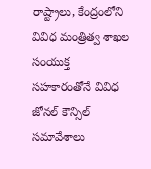రాష్ట్రాలు, కేంద్రంలోని వివిధ మంత్రిత్వ శాఖల సంయుక్త సహకారంతోనే వివిధ జోనల్ కౌన్సిల్ సమావేశాలు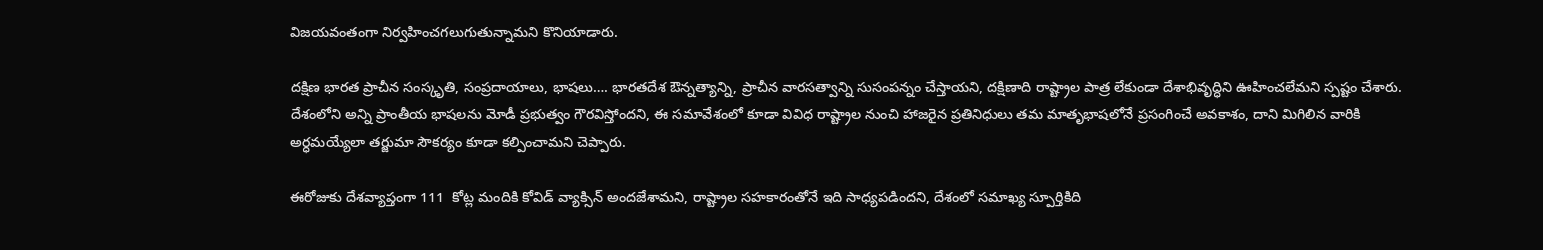విజయవంతంగా నిర్వహించగలుగుతున్నామని కొనియాడారు.

దక్షిణ భారత ప్రాచీన సంస్కృతి, సంప్రదాయాలు, భాషలు…. భారతదేశ ఔన్నత్యాన్ని, ప్రాచీన వారసత్వాన్ని సుసంపన్నం చేస్తాయని, దక్షిణాది రాష్ట్రాల పాత్ర లేకుండా దేశాభివృద్ధిని ఊహించలేమని స్పష్టం చేశారు. దేశంలోని అన్ని ప్రాంతీయ భాషలను మోడీ ప్రభుత్వం గౌరవిస్తోందని, ఈ సమావేశంలో కూడా వివిధ రాష్ట్రాల నుంచి హాజరైన ప్రతినిధులు తమ మాతృభాషలోనే ప్రసంగించే అవకాశం, దాని మిగిలిన వారికి అర్ధమయ్యేలా తర్జుమా సౌకర్యం కూడా కల్పించామని చెప్పారు.

ఈరోజుకు దేశవ్యాప్తంగా 111  కోట్ల మందికి కోవిడ్ వ్యాక్సిన్ అందజేశామని, రాష్ట్రాల సహకారంతోనే ఇది సాధ్యపడిందని, దేశంలో సమాఖ్య స్పూర్తికిది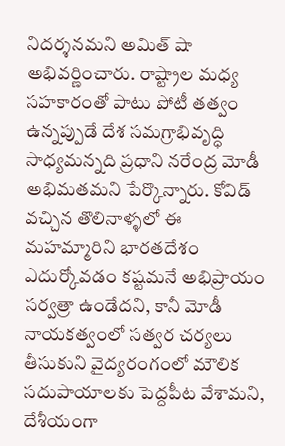నిదర్శనమని అమిత్ షా అభివర్ణించారు. రాష్ట్రాల మధ్య సహకారంతో పాటు పోటీ తత్వం ఉన్నప్పుడే దేశ సమగ్రాభివృద్ధి సాధ్యమన్నది ప్రధాని నరేంద్ర మోడీ అభిమతమని పేర్కొన్నారు. కోవిడ్ వచ్చిన తొలినాళ్ళలో ఈ మహమ్మారిని భారతదేశం ఎదుర్కోవడం కష్టమనే అభిప్రాయం సర్వత్రా ఉండేదని, కానీ మోడీ నాయకత్వంలో సత్వర చర్యలు తీసుకుని వైద్యరంగంలో మౌలిక సదుపాయాలకు పెద్దపీట వేశామని, దేశీయంగా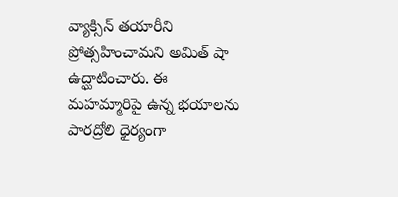వ్యాక్సిన్ తయారీని ప్రోత్సహించామని అమిత్ షా ఉద్ఘాటించారు. ఈ మహమ్మారిపై ఉన్న భయాలను పారద్రోలి ధైర్యంగా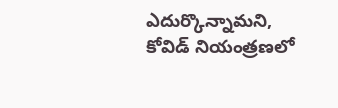ఎదుర్కొన్నామని, కోవిడ్ నియంత్రణలో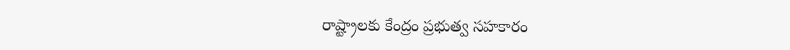రాష్ట్రాలకు కేంద్రం ప్రభుత్వ సహకారం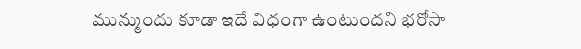మున్ముందు కూడా ఇదే విధంగా ఉంటుందని భరోసా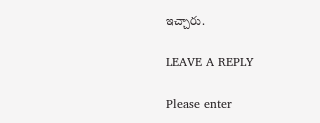ఇచ్చారు.

LEAVE A REPLY

Please enter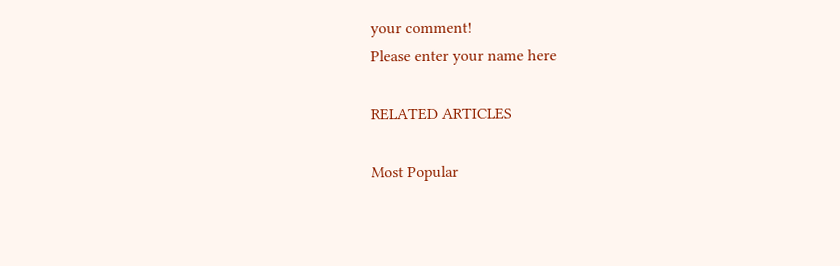your comment!
Please enter your name here

RELATED ARTICLES

Most Popular